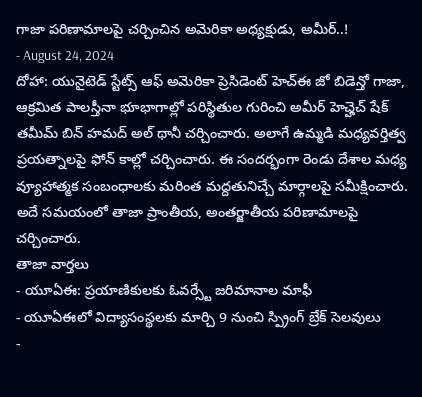గాజా పరిణామాలపై చర్చించిన అమెరికా అధ్యక్షుడు, అమీర్..!
- August 24, 2024
దోహా: యునైటెడ్ స్టేట్స్ ఆఫ్ అమెరికా ప్రెసిడెంట్ హెచ్ఈ జో బిడెన్తో గాజా, ఆక్రమిత పాలస్తీనా భూభాగాల్లో పరిస్థితుల గురించి అమీర్ హెచ్హెచ్ షేక్ తమీమ్ బిన్ హమద్ అల్ థానీ చర్చించారు. అలాగే ఉమ్మడి మధ్యవర్తిత్వ ప్రయత్నాలపై ఫోన్ కాల్లో చర్చించారు. ఈ సందర్భంగా రెండు దేశాల మధ్య వ్యూహాత్మక సంబంధాలకు మరింత మద్దతునిచ్చే మార్గాలపై సమీక్షించారు. అదే సమయంలో తాజా ప్రాంతీయ, అంతర్జాతీయ పరిణామాలపై చర్చించారు.
తాజా వార్తలు
- యూఏఈ: ప్రయాణికులకు ఓవర్స్టే జరిమానాల మాఫీ
- యూఏఈలో విద్యాసంస్థలకు మార్చి 9 నుంచి స్ప్రింగ్ బ్రేక్ సెలవులు
-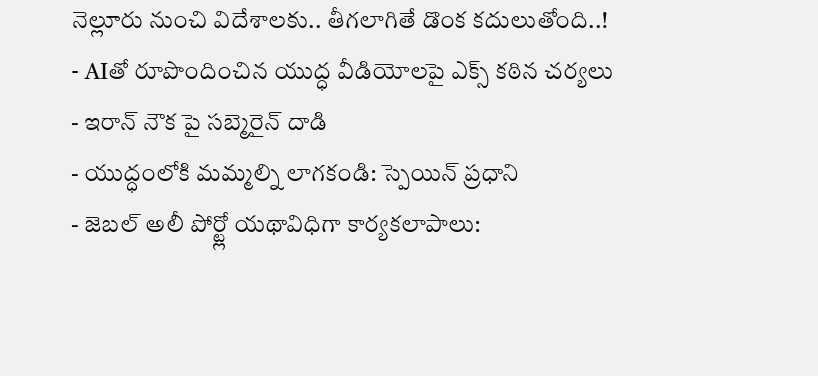నెల్లూరు నుంచి విదేశాలకు.. తీగలాగితే డొంక కదులుతోంది..!
- AIతో రూపొందించిన యుద్ధ వీడియోలపై ఎక్స్ కఠిన చర్యలు
- ఇరాన్ నౌక పై సబ్మెరైన్ దాడి
- యుద్ధంలోకి మమ్మల్ని లాగకండి: స్పెయిన్ ప్రధాని
- జెబల్ అలీ పోర్ట్లో యథావిధిగా కార్యకలాపాలు: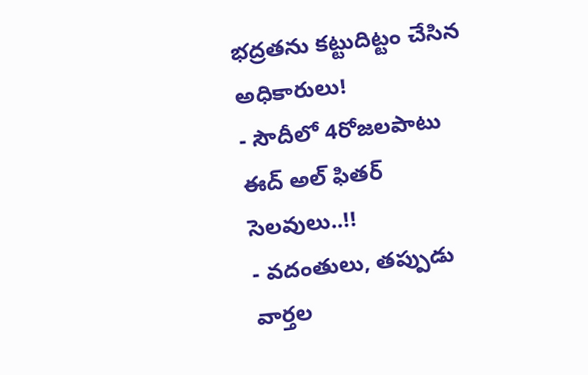భద్రతను కట్టుదిట్టం చేసిన అధికారులు!
- సౌదీలో 4రోజలపాటు ఈద్ అల్ ఫితర్ సెలవులు..!!
- వదంతులు, తప్పుడు వార్తల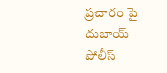ప్రచారం పై దుబాయ్ పోలీస్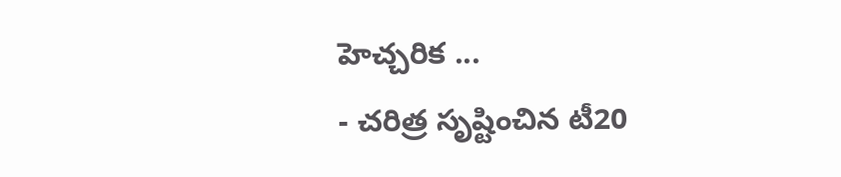హెచ్చరిక ...
- చరిత్ర సృష్టించిన టీ20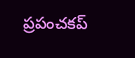ప్రపంచకప్